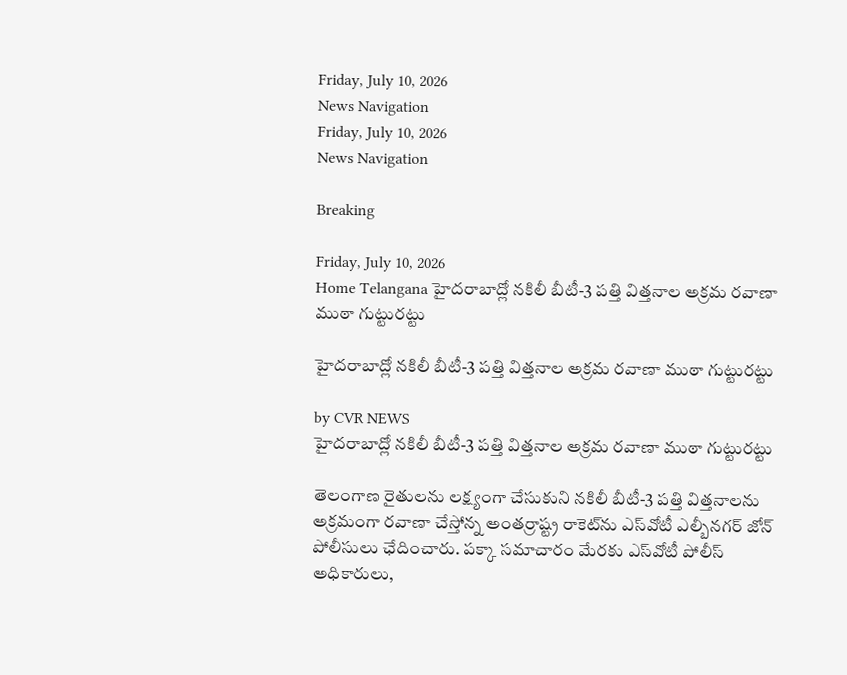Friday, July 10, 2026
News Navigation
Friday, July 10, 2026
News Navigation

Breaking

Friday, July 10, 2026
Home Telangana హైదరాబాద్లో నకిలీ బీటీ-3 పత్తి విత్తనాల అక్రమ రవాణా ముఠా గుట్టురట్టు

హైదరాబాద్లో నకిలీ బీటీ-3 పత్తి విత్తనాల అక్రమ రవాణా ముఠా గుట్టురట్టు

by CVR NEWS
హైదరాబాద్లో నకిలీ బీటీ-3 పత్తి విత్తనాల అక్రమ రవాణా ముఠా గుట్టురట్టు

తెలంగాణ రైతులను లక్ష్యంగా చేసుకుని నకిలీ బీటీ-3 పత్తి విత్తనాలను అక్రమంగా రవాణా చేస్తోన్న అంతర్రాష్ట్ర రాకెట్‌ను ఎస్‌వోటీ ఎల్బీనగర్‌ జోన్‌ పోలీసులు ఛేదించారు. పక్కా సమాచారం మేరకు ఎస్‌వోటీ పోలీస్ అధికారులు,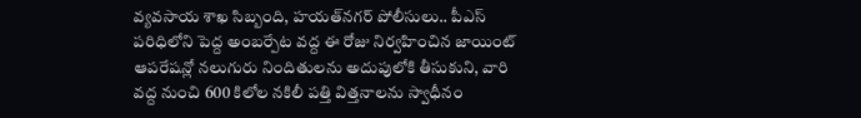వ్యవసాయ శాఖ సిబ్బంది, హయత్‌నగర్‌ పోలీసులు.. పీఎస్ పరిధిలోని పెద్ద అంబర్పేట వద్ద ఈ రోజు నిర్వహించిన జాయింట్ ఆపరేషన్లో నలుగురు నిందితులను అదుపులోకి తీసుకుని, వారి వద్ద నుంచి 600 కిలోల నకిలీ పత్తి విత్తనాలను స్వాధీనం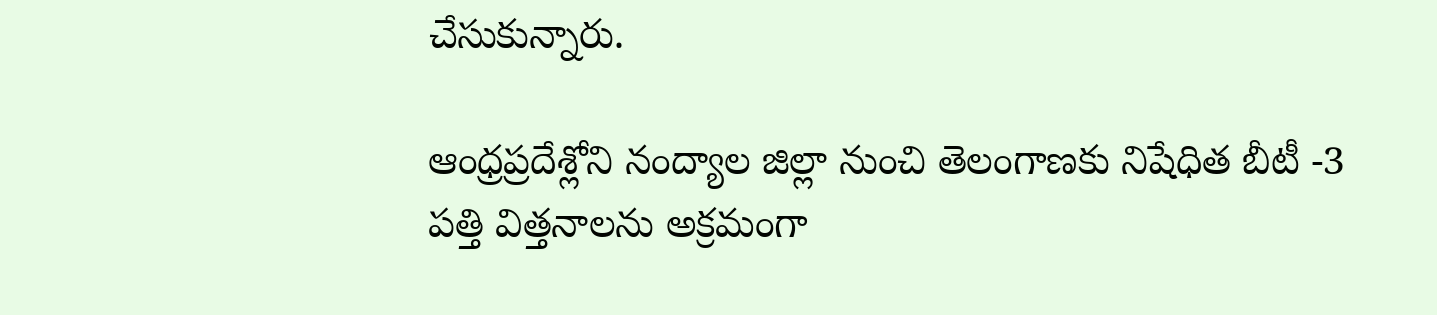చేసుకున్నారు.

ఆంధ్రప్రదేశ్లోని నంద్యాల జిల్లా నుంచి తెలంగాణకు నిషేధిత బీటీ -3 పత్తి విత్తనాలను అక్రమంగా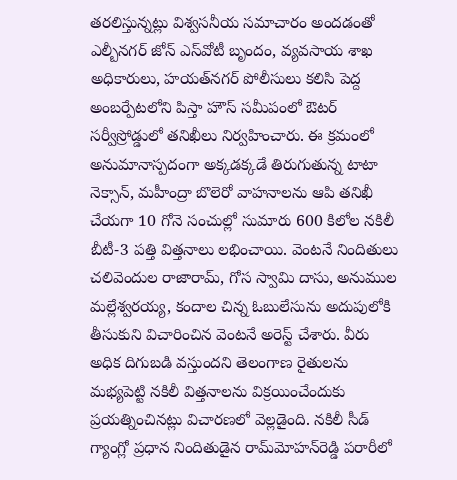తరలిస్తున్నట్లు విశ్వసనీయ సమాచారం అందడంతో ఎల్బీనగర్ జోన్ ఎస్‌వోటీ బృందం, వ్యవసాయ శాఖ అధికారులు, హయత్‌నగర్‌ పోలీసులు కలిసి పెద్ద అంబర్పేటలోని పిస్తా హౌస్‌ సమీపంలో ఔటర్ సర్వీస్రోడ్డులో తనిఖీలు నిర్వహించారు. ఈ క్రమంలో అనుమానాస్పదంగా అక్కడక్కడే తిరుగుతున్న టాటా నెక్సాన్‌, మహీంద్రా బొలెరో వాహనాలను ఆపి తనిఖీ చేయగా 10 గోనె సంచుల్లో సుమారు 600 కిలోల నకిలీ బీటీ-3 పత్తి విత్తనాలు లభించాయి. వెంటనే నిందితులు చలివెందుల రాజారామ్‌, గోస స్వామి దాసు, అనుముల మల్లేశ్వరయ్య, కందాల చిన్న ఓబులేసును అదుపులోకి తీసుకుని విచారించిన వెంటనే అరెస్ట్‌ చేశారు. వీరు అధిక దిగుబడి వస్తుందని తెలంగాణ రైతులను మభ్యపెట్టి నకిలీ విత్తనాలను విక్రయించేందుకు ప్రయత్నించినట్లు విచారణలో వెల్లడైంది. నకిలీ సీడ్ గ్యాంగ్లో ప్రధాన నిందితుడైన రామ్‌మోహన్‌రెడ్డి పరారీలో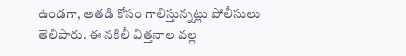ఉండగా, అతడి కోసం గాలిస్తున్నట్లు పోలీసులు తెలిపారు. ఈ నకిలీ విత్తనాల వల్ల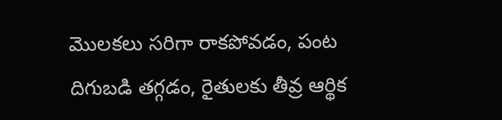మొలకలు సరిగా రాకపోవడం, పంట దిగుబడి తగ్గడం, రైతులకు తీవ్ర ఆర్థిక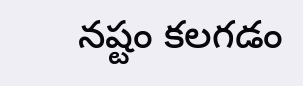నష్టం కలగడం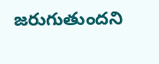జరుగుతుందని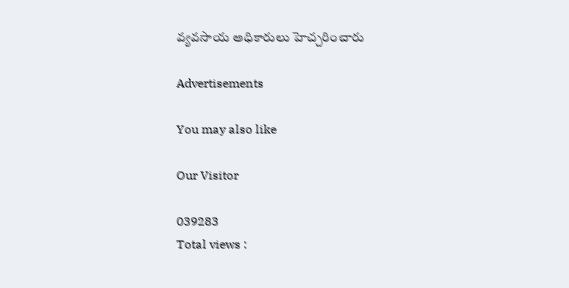వ్యవసాయ అధికారులు హెచ్చరించారు

Advertisements

You may also like

Our Visitor

039283
Total views :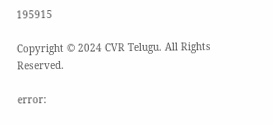195915

Copyright © 2024 CVR Telugu. All Rights Reserved.

error: